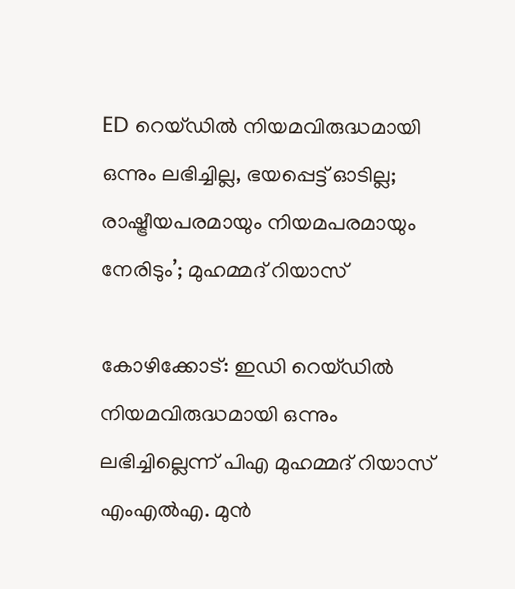ED റെയ്ഡില്‍ നിയമവിരുദ്ധമായി ഒന്നും ലഭിച്ചില്ല, ഭയപ്പെട്ട് ഓടില്ല; രാഷ്ട്രീയപരമായും നിയമപരമായും നേരിടും’; മുഹമ്മദ് റിയാസ്

കോഴിക്കോട്: ഇഡി റെയ്ഡില്‍ നിയമവിരുദ്ധമായി ഒന്നും ലഭിച്ചില്ലെന്ന് പിഎ മുഹമ്മദ് റിയാസ് എംഎല്‍എ. മുന്‍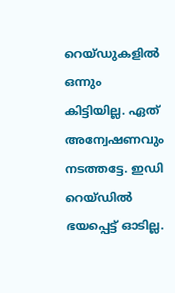റെയ്ഡുകളില്‍ ഒന്നും കിട്ടിയില്ല. ഏത് അന്വേഷണവും നടത്തട്ടേ. ഇഡി റെയ്ഡില്‍ ഭയപ്പെട്ട് ഓടില്ല.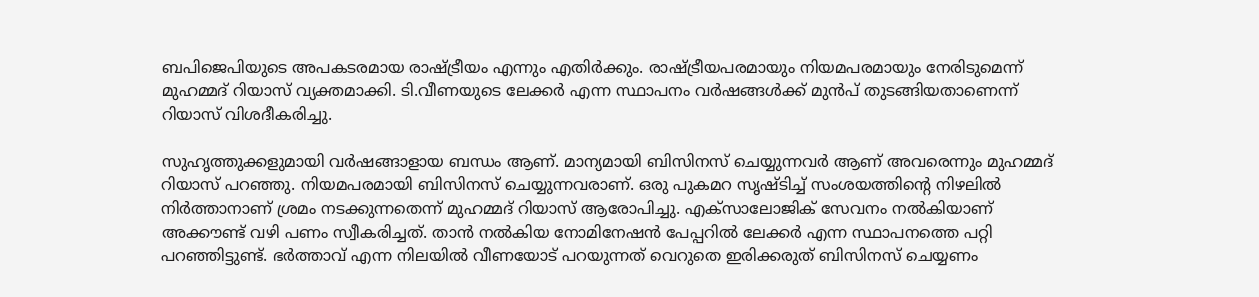ബപിജെപിയുടെ അപകടരമായ രാഷ്ട്രീയം എന്നും എതിര്‍ക്കും. രാഷ്ട്രീയപരമായും നിയമപരമായും നേരിടുമെന്ന് മുഹമ്മദ് റിയാസ് വ്യക്തമാക്കി. ടി.വീണയുടെ ലേക്കര്‍ എന്ന സ്ഥാപനം വര്‍ഷങ്ങള്‍ക്ക് മുന്‍പ് തുടങ്ങിയതാണെന്ന് റിയാസ് വിശദീകരിച്ചു.

സുഹൃത്തുക്കളുമായി വര്‍ഷങ്ങാളായ ബന്ധം ആണ്. മാന്യമായി ബിസിനസ് ചെയ്യുന്നവര്‍ ആണ് അവരെന്നും മുഹമ്മദ് റിയാസ് പറഞ്ഞു. നിയമപരമായി ബിസിനസ് ചെയ്യുന്നവരാണ്. ഒരു പുകമറ സൃഷ്ടിച്ച് സംശയത്തിന്റെ നിഴലില്‍ നിര്‍ത്താനാണ് ശ്രമം നടക്കുന്നതെന്ന് മുഹമ്മദ് റിയാസ് ആരോപിച്ചു. എക്‌സാലോജിക് സേവനം നല്‍കിയാണ് അക്കൗണ്ട് വഴി പണം സ്വീകരിച്ചത്. താന്‍ നല്‍കിയ നോമിനേഷന്‍ പേപ്പറില്‍ ലേക്കര്‍ എന്ന സ്ഥാപനത്തെ പറ്റി പറഞ്ഞിട്ടുണ്ട്. ഭര്‍ത്താവ് എന്ന നിലയില്‍ വീണയോട് പറയുന്നത് വെറുതെ ഇരിക്കരുത് ബിസിനസ് ചെയ്യണം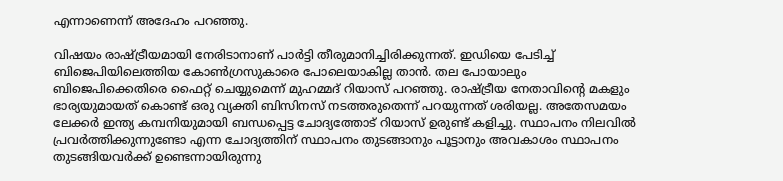എന്നാണെന്ന് അദേഹം പറഞ്ഞു.

വിഷയം രാഷ്ട്രീയമായി നേരിടാനാണ് പാര്‍ട്ടി തീരുമാനിച്ചിരിക്കുന്നത്. ഇഡിയെ പേടിച്ച് ബിജെപിയിലെത്തിയ കോണ്‍ഗ്രസുകാരെ പോലെയാകില്ല താന്‍. തല പോയാലും ബിജെപിക്കെതിരെ ഫൈറ്റ് ചെയ്യുമെന്ന് മുഹമ്മദ് റിയാസ് പറഞ്ഞു. രാഷ്ട്രീയ നേതാവിന്റെ മകളും ഭാര്യയുമായത് കൊണ്ട് ഒരു വ്യക്തി ബിസിനസ് നടത്തരുതെന്ന് പറയുന്നത് ശരിയല്ല. അതേസമയം ലേക്കര്‍ ഇന്ത്യ കമ്പനിയുമായി ബന്ധപ്പെട്ട ചോദ്യത്തോട് റിയാസ് ഉരുണ്ട് കളിച്ചു. സ്ഥാപനം നിലവില്‍ പ്രവര്‍ത്തിക്കുന്നുണ്ടോ എന്ന ചോദ്യത്തിന് സ്ഥാപനം തുടങ്ങാനും പൂട്ടാനും അവകാശം സ്ഥാപനം തുടങ്ങിയവര്‍ക്ക് ഉണ്ടെന്നായിരുന്നു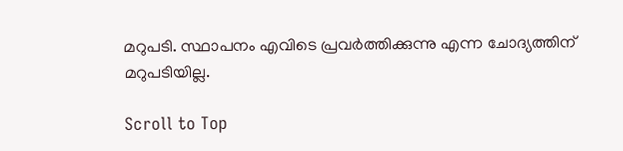മറുപടി. സ്ഥാപനം എവിടെ പ്രവര്‍ത്തിക്കുന്നു എന്ന ചോദ്യത്തിന് മറുപടിയില്ല.

Scroll to Top